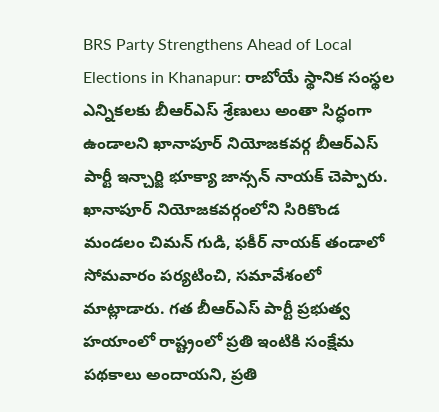BRS Party Strengthens Ahead of Local Elections in Khanapur: రాబోయే స్థానిక సంస్థల ఎన్నికలకు బీఆర్ఎస్ శ్రేణులు అంతా సిద్ధంగా ఉండాలని ఖానాపూర్ నియోజకవర్గ బీఆర్ఎస్ పార్టీ ఇన్చార్జి భూక్యా జాన్సన్ నాయక్ చెప్పారు. ఖానాపూర్ నియోజకవర్గంలోని సిరికొండ మండలం చిమన్ గుడి, ఫకీర్ నాయక్ తండాలో సోమవారం పర్యటించి, సమావేశంలో మాట్లాడారు. గత బీఆర్ఎస్ పార్టీ ప్రభుత్వ హయాంలో రాష్ట్రంలో ప్రతి ఇంటికి సంక్షేమ పథకాలు అందాయని, ప్రతి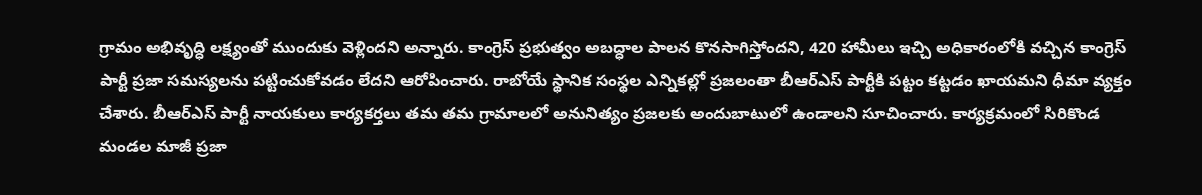గ్రామం అభివృద్ధి లక్ష్యంతో ముందుకు వెళ్లిందని అన్నారు. కాంగ్రెస్ ప్రభుత్వం అబద్ధాల పాలన కొనసాగిస్తోందని, 420 హామీలు ఇచ్చి అధికారంలోకి వచ్చిన కాంగ్రెస్ పార్టీ ప్రజా సమస్యలను పట్టించుకోవడం లేదని ఆరోపించారు. రాబోయే స్థానిక సంస్థల ఎన్నికల్లో ప్రజలంతా బీఆర్ఎస్ పార్టీకి పట్టం కట్టడం ఖాయమని ధీమా వ్యక్తం చేశారు. బీఆర్ఎస్ పార్టీ నాయకులు కార్యకర్తలు తమ తమ గ్రామాలలో అనునిత్యం ప్రజలకు అందుబాటులో ఉండాలని సూచించారు. కార్యక్రమంలో సిరికొండ మండల మాజీ ప్రజా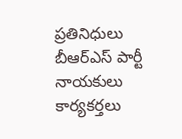ప్రతినిధులు బీఆర్ఎస్ పార్టీ నాయకులు కార్యకర్తలు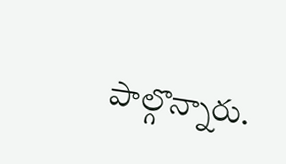పాల్గొన్నారు.